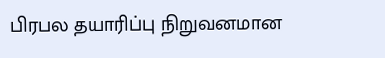பிரபல தயாரிப்பு நிறுவனமான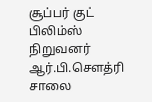சூப்பர் குட் பிலிம்ஸ் நிறுவனர் ஆர்.பி.செளத்ரி சாலை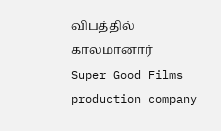விபத்தில் காலமானார்
Super Good Films production company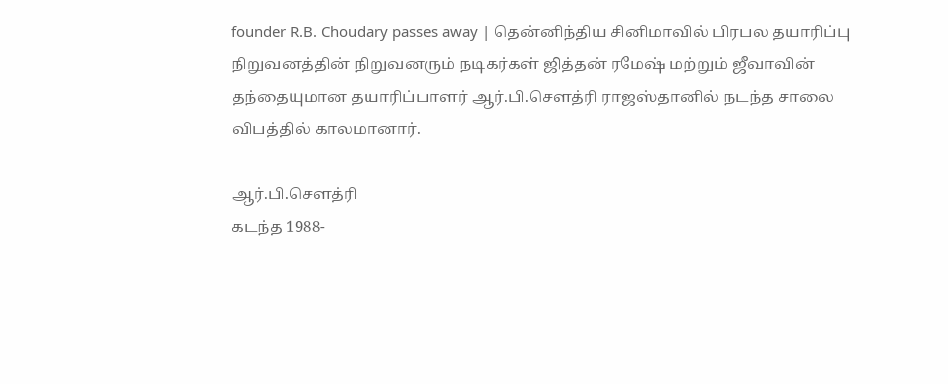founder R.B. Choudary passes away | தென்னிந்திய சினிமாவில் பிரபல தயாரிப்பு நிறுவனத்தின் நிறுவனரும் நடிகர்கள் ஜித்தன் ரமேஷ் மற்றும் ஜீவாவின் தந்தையுமான தயாரிப்பாளர் ஆர்.பி.சௌத்ரி ராஜஸ்தானில் நடந்த சாலை விபத்தில் காலமானார்.

ஆர்.பி.செளத்ரி
கடந்த 1988-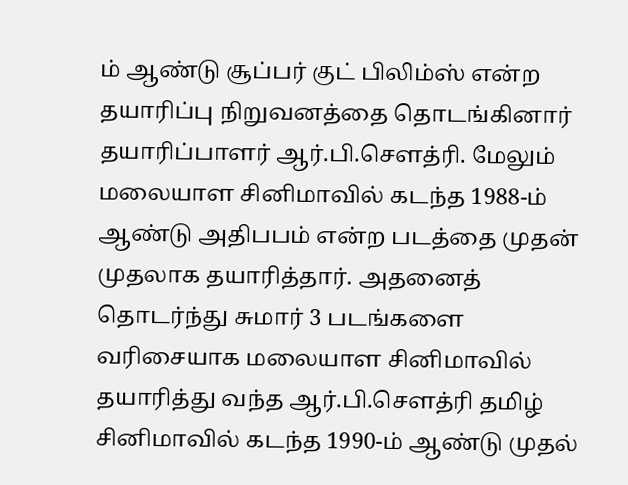ம் ஆண்டு சூப்பர் குட் பிலிம்ஸ் என்ற தயாரிப்பு நிறுவனத்தை தொடங்கினார் தயாரிப்பாளர் ஆர்.பி.சௌத்ரி. மேலும் மலையாள சினிமாவில் கடந்த 1988-ம் ஆண்டு அதிபபம் என்ற படத்தை முதன் முதலாக தயாரித்தார். அதனைத் தொடர்ந்து சுமார் 3 படங்களை வரிசையாக மலையாள சினிமாவில் தயாரித்து வந்த ஆர்.பி.சௌத்ரி தமிழ் சினிமாவில் கடந்த 1990-ம் ஆண்டு முதல்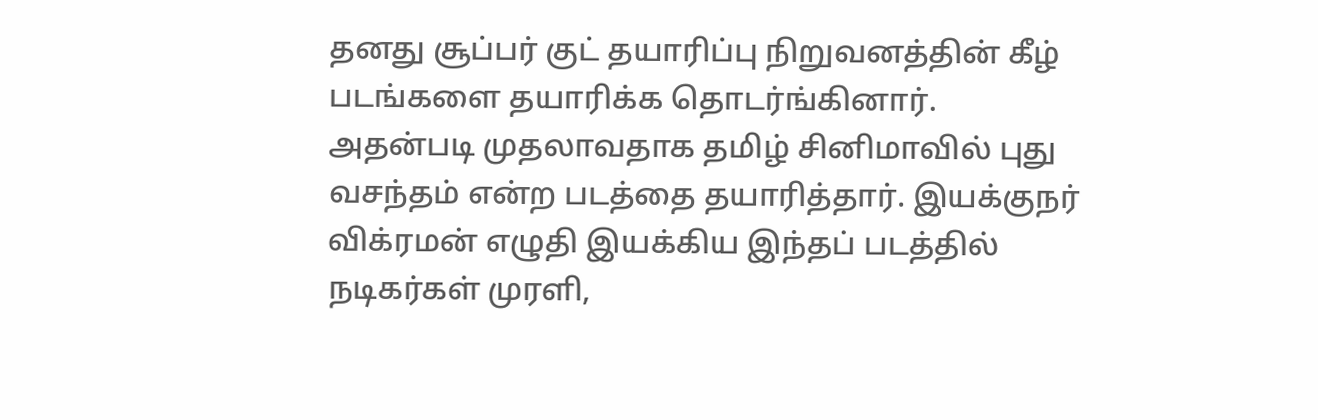தனது சூப்பர் குட் தயாரிப்பு நிறுவனத்தின் கீழ் படங்களை தயாரிக்க தொடர்ங்கினார். அதன்படி முதலாவதாக தமிழ் சினிமாவில் புது வசந்தம் என்ற படத்தை தயாரித்தார். இயக்குநர் விக்ரமன் எழுதி இயக்கிய இந்தப் படத்தில் நடிகர்கள் முரளி,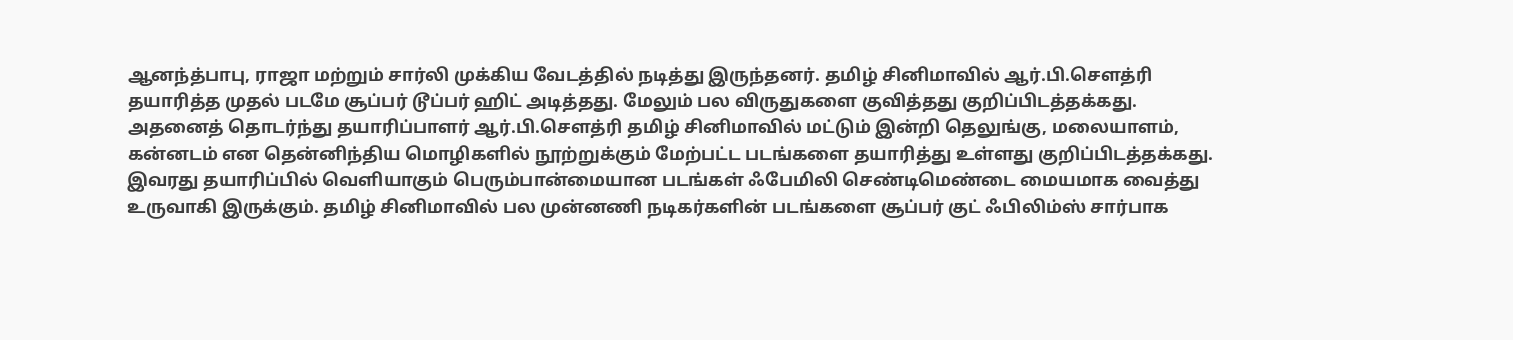ஆனந்த்பாபு, ராஜா மற்றும் சார்லி முக்கிய வேடத்தில் நடித்து இருந்தனர். தமிழ் சினிமாவில் ஆர்.பி.சௌத்ரி தயாரித்த முதல் படமே சூப்பர் டூப்பர் ஹிட் அடித்தது. மேலும் பல விருதுகளை குவித்தது குறிப்பிடத்தக்கது.
அதனைத் தொடர்ந்து தயாரிப்பாளர் ஆர்.பி.சௌத்ரி தமிழ் சினிமாவில் மட்டும் இன்றி தெலுங்கு, மலையாளம், கன்னடம் என தென்னிந்திய மொழிகளில் நூற்றுக்கும் மேற்பட்ட படங்களை தயாரித்து உள்ளது குறிப்பிடத்தக்கது. இவரது தயாரிப்பில் வெளியாகும் பெரும்பான்மையான படங்கள் ஃபேமிலி செண்டிமெண்டை மையமாக வைத்து உருவாகி இருக்கும். தமிழ் சினிமாவில் பல முன்னணி நடிகர்களின் படங்களை சூப்பர் குட் ஃபிலிம்ஸ் சார்பாக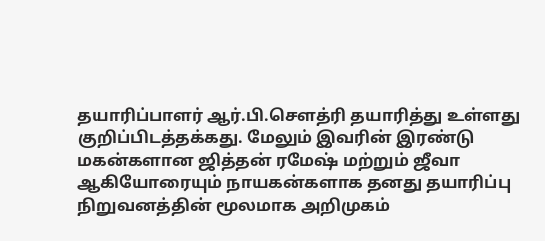தயாரிப்பாளர் ஆர்.பி.சௌத்ரி தயாரித்து உள்ளது குறிப்பிடத்தக்கது. மேலும் இவரின் இரண்டு மகன்களான ஜித்தன் ரமேஷ் மற்றும் ஜீவா ஆகியோரையும் நாயகன்களாக தனது தயாரிப்பு நிறுவனத்தின் மூலமாக அறிமுகம்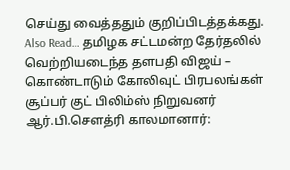செய்து வைத்ததும் குறிப்பிடத்தக்கது.
Also Read… தமிழக சட்டமன்ற தேர்தலில் வெற்றியடைந்த தளபதி விஜய் – கொண்டாடும் கோலிவுட் பிரபலங்கள்
சூப்பர் குட் பிலிம்ஸ் நிறுவனர் ஆர்.பி.செளத்ரி காலமானார்: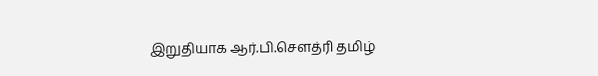இறுதியாக ஆர்.பி.சௌத்ரி தமிழ்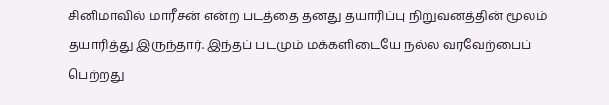சினிமாவில் மாரீசன் என்ற படத்தை தனது தயாரிப்பு நிறுவனத்தின் மூலம் தயாரித்து இருந்தார். இந்தப் படமும் மக்களிடையே நல்ல வரவேற்பைப் பெற்றது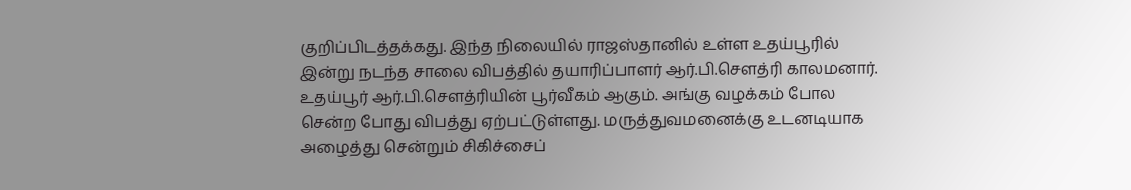குறிப்பிடத்தக்கது. இந்த நிலையில் ராஜஸ்தானில் உள்ள உதய்பூரில் இன்று நடந்த சாலை விபத்தில் தயாரிப்பாளர் ஆர்.பி.சௌத்ரி காலமனார். உதய்பூர் ஆர்.பி.சௌத்ரியின் பூர்வீகம் ஆகும். அங்கு வழக்கம் போல சென்ற போது விபத்து ஏற்பட்டுள்ளது. மருத்துவமனைக்கு உடனடியாக அழைத்து சென்றும் சிகிச்சைப்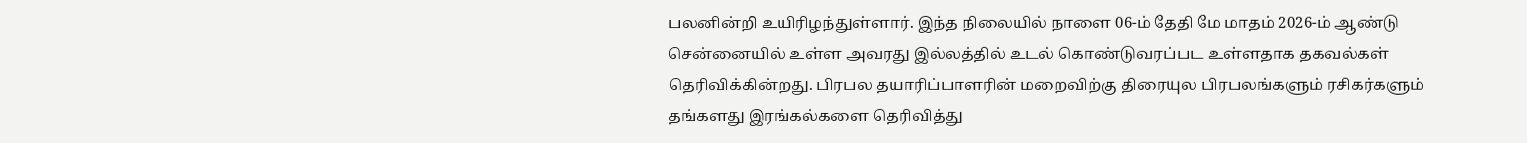பலனின்றி உயிரிழந்துள்ளார். இந்த நிலையில் நாளை 06-ம் தேதி மே மாதம் 2026-ம் ஆண்டு சென்னையில் உள்ள அவரது இல்லத்தில் உடல் கொண்டுவரப்பட உள்ளதாக தகவல்கள் தெரிவிக்கின்றது. பிரபல தயாரிப்பாளரின் மறைவிற்கு திரையுல பிரபலங்களும் ரசிகர்களும் தங்களது இரங்கல்களை தெரிவித்து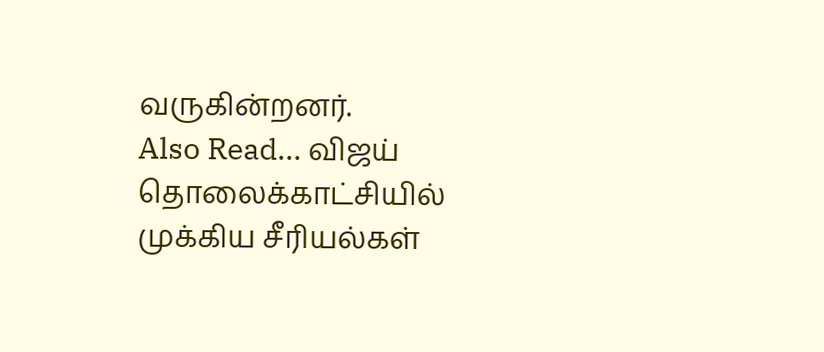வருகின்றனர்.
Also Read… விஜய் தொலைக்காட்சியில் முக்கிய சீரியல்கள்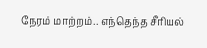நேரம் மாற்றம்.. எந்தெந்த சீரியல்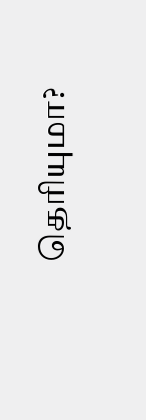தெரியுமா?